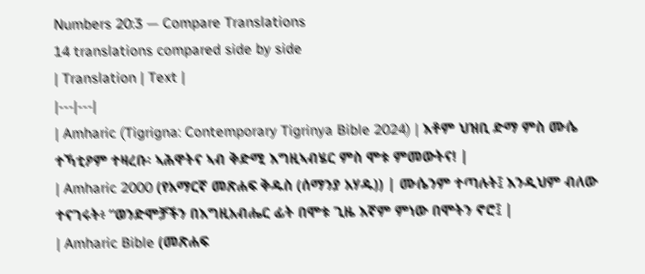Numbers 20:3 — Compare Translations
14 translations compared side by side
| Translation | Text |
|---|---|
| Amharic (Tigrigna: Contemporary Tigrinya Bible 2024) | እቶም ህዝቢ ድማ ምስ ሙሴ ተኻቲዖም ተዛረቡ፡ ኣሕዋትና ኣብ ቅድሚ እግዚኣብሄር ምስ ሞቱ ምመውትና! |
| Amharic 2000 (የአማርኛ መጽሐፍ ቅዱስ (ሰማንያ አሃዱ)) | ሙሴንም ተጣሉት፤ እንዲህም ብለው ተናገሩት፥ “ወንድሞቻችን በእግዚአብሔር ፊት በሞቱ ጊዜ እኛም ምነው በሞትን ኖሮ፤ |
| Amharic Bible (መጽሐፍ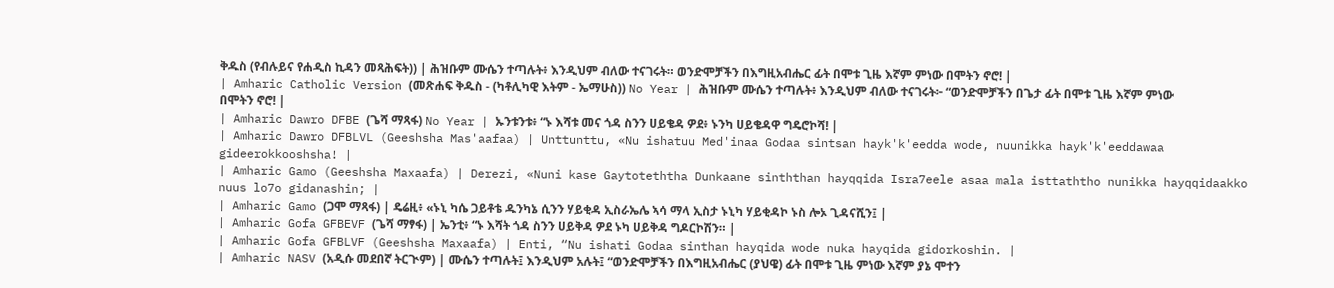ቅዱስ (የብሉይና የሐዲስ ኪዳን መጻሕፍት)) | ሕዝቡም ሙሴን ተጣሉት፥ እንዲህም ብለው ተናገሩት። ወንድሞቻችን በእግዚአብሔር ፊት በሞቱ ጊዜ እኛም ምነው በሞትን ኖሮ! |
| Amharic Catholic Version (መጽሐፍ ቅዱስ - (ካቶሊካዊ እትም - ኤማሁስ)) No Year | ሕዝቡም ሙሴን ተጣሉት፥ እንዲህም ብለው ተናገሩት፦ “ወንድሞቻችን በጌታ ፊት በሞቱ ጊዜ እኛም ምነው በሞትን ኖሮ! |
| Amharic Dawro DFBE (ጌሻ ማጻፋ) No Year | ኡንቱንቱ፥ “ኑ እሻቱ መና ጎዳ ስንን ሀይቄዳ ዎደ፥ ኑንካ ሀይቄዳዋ ግዴሮኮሻ! |
| Amharic Dawro DFBLVL (Geeshsha Mas'aafaa) | Unttunttu, «Nu ishatuu Med'inaa Godaa sintsan hayk'k'eedda wode, nuunikka hayk'k'eeddawaa gideerokkooshsha! |
| Amharic Gamo (Geeshsha Maxaafa) | Derezi, «Nuni kase Gaytoteththa Dunkaane sinththan hayqqida Isra7eele asaa mala isttaththo nunikka hayqqidaakko nuus lo7o gidanashin; |
| Amharic Gamo (ጋሞ ማጻፋ) | ዴሬዚ፥ «ኑኒ ካሴ ጋይቶቴ ዱንካኔ ሲንን ሃይቂዳ ኢስራኤሌ ኣሳ ማላ ኢስታ ኑኒካ ሃይቂዳኮ ኑስ ሎኦ ጊዳናሺን፤ |
| Amharic Gofa GFBEVF (ጌሻ ማፃፋ) | ኤንቲ፥ “ኑ እሻት ጎዳ ስንን ሀይቅዳ ዎደ ኑካ ሀይቅዳ ግዶርኮሽን። |
| Amharic Gofa GFBLVF (Geeshsha Maxaafa) | Enti, “Nu ishati Godaa sinthan hayqida wode nuka hayqida gidorkoshin. |
| Amharic NASV (አዲሱ መደበኛ ትርጒም) | ሙሴን ተጣሉት፤ እንዲህም አሉት፤ “ወንድሞቻችን በእግዚአብሔር (ያህዌ) ፊት በሞቱ ጊዜ ምነው እኛም ያኔ ሞተን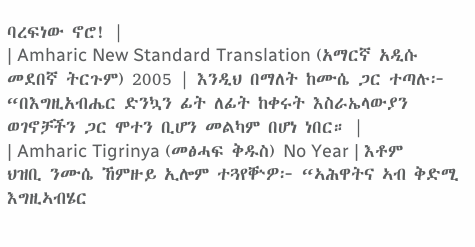ባረፍነው ኖሮ! |
| Amharic New Standard Translation (አማርኛ አዲሱ መደበኛ ትርጉም) 2005 | እንዲህ በማለት ከሙሴ ጋር ተጣሉ፦ “በእግዚአብሔር ድንኳን ፊት ለፊት ከቀሩት እስራኤላውያን ወገኖቻችን ጋር ሞተን ቢሆን መልካም በሆነ ነበር። |
| Amharic Tigrinya (መፅሓፍ ቅዱስ) No Year | እቶም ህዝቢ ንሙሴ ኸምዙይ ኢሎም ተጓየቝዎ፦ “ኣሕዋትና ኣብ ቅድሚ እግዚኣብሄር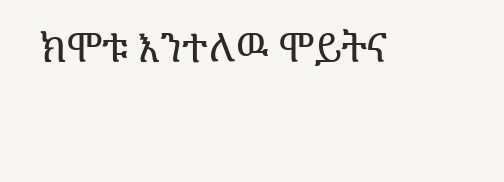ክሞቱ እንተለዉ ሞይትና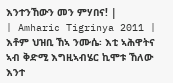እንተንኸውን መን ምሃበና! |
| Amharic Tigrinya 2011 | እቶም ህዝቢ ኸኣ ንሙሴ፡ እቲ ኣሕዋትና ኣብ ቅድሚ እግዚኣብሄር ኪሞቱ ኸለው እንተ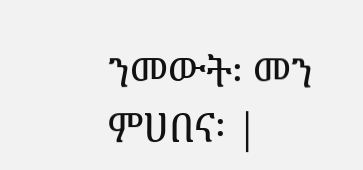ንመውት፡ መን ምሀበና፡ |